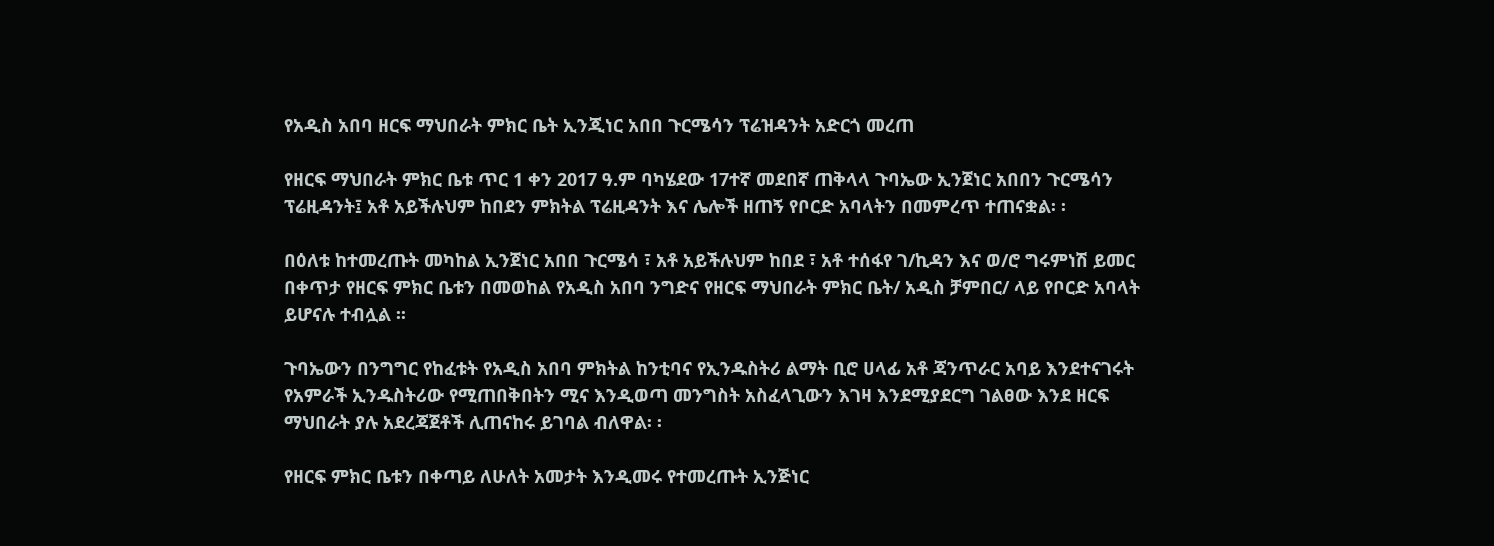የአዲስ አበባ ዘርፍ ማህበራት ምክር ቤት ኢንጂነር አበበ ጉርሜሳን ፕሬዝዳንት አድርጎ መረጠ

የዘርፍ ማህበራት ምክር ቤቱ ጥር 1 ቀን 2017 ዓ.ም ባካሄደው 17ተኛ መደበኛ ጠቅላላ ጉባኤው ኢንጀነር አበበን ጉርሜሳን ፕሬዚዳንት፤ አቶ አይችሉህም ከበደን ምክትል ፕሬዚዳንት እና ሌሎች ዘጠኝ የቦርድ አባላትን በመምረጥ ተጠናቋል፡ ፡

በዕለቱ ከተመረጡት መካከል ኢንጀነር አበበ ጉርሜሳ ፣ አቶ አይችሉህም ከበደ ፣ አቶ ተሰፋየ ገ/ኪዳን እና ወ/ሮ ግሩምነሽ ይመር በቀጥታ የዘርፍ ምክር ቤቱን በመወከል የአዲስ አበባ ንግድና የዘርፍ ማህበራት ምክር ቤት/ አዲስ ቻምበር/ ላይ የቦርድ አባላት ይሆናሉ ተብሏል ፡፡

ጉባኤውን በንግግር የከፈቱት የአዲስ አበባ ምክትል ከንቲባና የኢንዱስትሪ ልማት ቢሮ ሀላፊ አቶ ጃንጥራር አባይ እንደተናገሩት የአምራች ኢንዱስትሪው የሚጠበቅበትን ሚና እንዲወጣ መንግስት አስፈላጊውን እገዛ እንደሚያደርግ ገልፀው እንደ ዘርፍ ማህበራት ያሉ አደረጃጀቶች ሊጠናከሩ ይገባል ብለዋል፡ ፡

የዘርፍ ምክር ቤቱን በቀጣይ ለሁለት አመታት እንዲመሩ የተመረጡት ኢንጅነር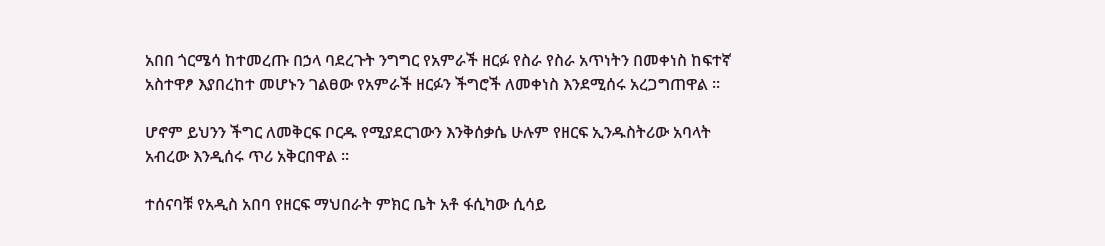አበበ ጎርሜሳ ከተመረጡ በኃላ ባደረጉት ንግግር የአምራች ዘርፉ የስራ የስራ አጥነትን በመቀነስ ከፍተኛ አስተዋፆ እያበረከተ መሆኑን ገልፀው የአምራች ዘርፉን ችግሮች ለመቀነስ እንደሚሰሩ አረጋግጠዋል ፡፡

ሆኖም ይህንን ችግር ለመቅርፍ ቦርዱ የሚያደርገውን እንቅሰቃሴ ሁሉም የዘርፍ ኢንዱስትሪው አባላት አብረው እንዲሰሩ ጥሪ አቅርበዋል ፡፡

ተሰናባቹ የአዲስ አበባ የዘርፍ ማህበራት ምክር ቤት አቶ ፋሲካው ሲሳይ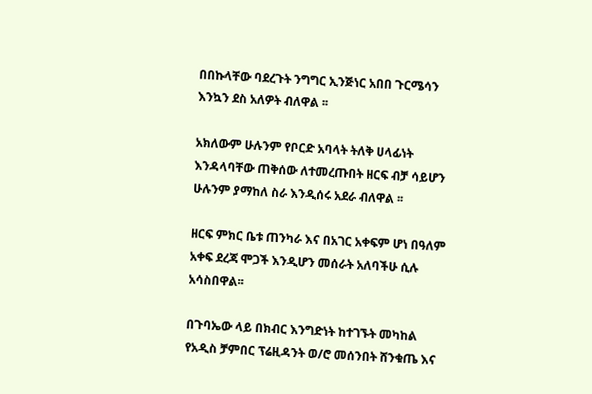በበኩላቸው ባደረጉት ንግግር ኢንጅነር አበበ ጉርሜሳን እንኳን ደስ አለዎት ብለዋል ፡፡

አክለውም ሁሉንም የቦርድ አባላት ትለቅ ሀላፊነት እንዳላባቸው ጠቅሰው ለተመረጡበት ዘርፍ ብቻ ሳይሆን ሁሉንም ያማከለ ስራ እንዲሰሩ አደራ ብለዋል ፡፡

ዘርፍ ምክር ቤቱ ጠንካራ እና በአገር አቀፍም ሆነ በዓለም አቀፍ ደረጃ ሞጋች እንዲሆን መሰራት አለባችሁ ሲሉ አሳስበዋል፡፡

በጉባኤው ላይ በክብር እንግድነት ከተገኙት መካከል የአዲስ ቻምበር ፕሬዚዳንት ወ/ሮ መሰንበት ሸንቁጤ እና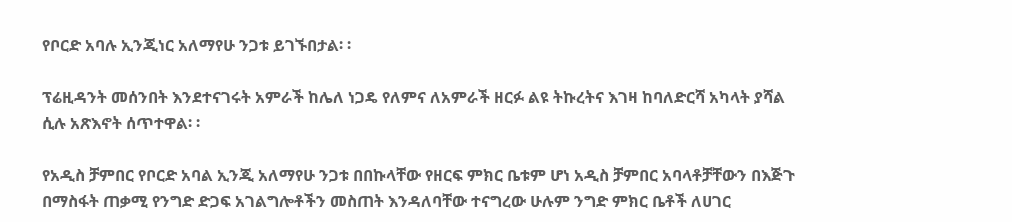የቦርድ አባሉ ኢንጂነር አለማየሁ ንጋቱ ይገኙበታል፡ ፡

ፕሬዚዳንት መሰንበት እንደተናገሩት አምራች ከሌለ ነጋዴ የለምና ለአምራች ዘርፉ ልዩ ትኩረትና እገዛ ከባለድርሻ አካላት ያሻል ሲሉ አጽእኖት ሰጥተዋል፡ ፡

የአዲስ ቻምበር የቦርድ አባል ኢንጂ አለማየሁ ንጋቱ በበኩላቸው የዘርፍ ምክር ቤቱም ሆነ አዲስ ቻምበር አባላቶቻቸውን በእጅጉ በማስፋት ጠቃሚ የንግድ ድጋፍ አገልግሎቶችን መስጠት እንዳለባቸው ተናግረው ሁሉም ንግድ ምክር ቤቶች ለሀገር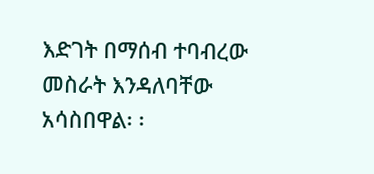እድገት በማሰብ ተባብረው መስራት እንዳለባቸው አሳስበዋል፡ ፡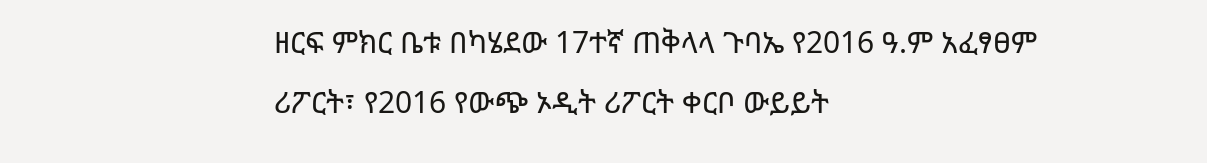ዘርፍ ምክር ቤቱ በካሄደው 17ተኛ ጠቅላላ ጉባኤ የ2016 ዓ.ም አፈፃፀም ሪፖርት፣ የ2016 የውጭ ኦዲት ሪፖርት ቀርቦ ውይይት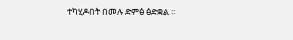ተካሂዶበት በመሉ ድምፅ ፅድቋል ፡፡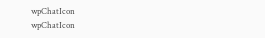wpChatIcon
wpChatIcon